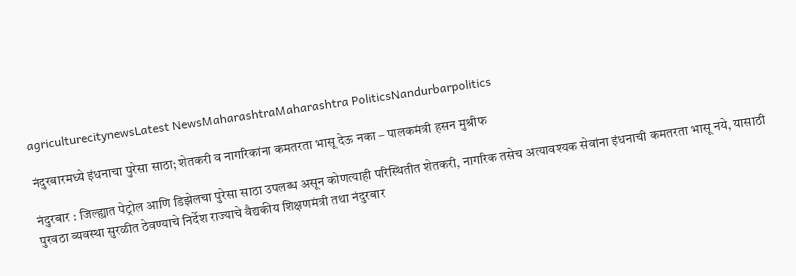agriculturecitynewsLatest NewsMaharashtraMaharashtra PoliticsNandurbarpolitics

नंदुरबारमध्ये इंधनाचा पुरेसा साठा; शेतकरी व नागरिकांना कमतरता भासू देऊ नका – पालकमंत्री हसन मुश्रीफ

नंदुरबार : जिल्ह्यात पेट्रोल आणि डिझेलचा पुरेसा साठा उपलब्ध असून कोणत्याही परिस्थितीत शेतकरी, नागरिक तसेच अत्यावश्यक सेवांना इंधनाची कमतरता भासू नये, यासाठी पुरवठा व्यवस्था सुरळीत ठेवण्याचे निर्देश राज्याचे वैद्यकीय शिक्षणमंत्री तथा नंदुरबार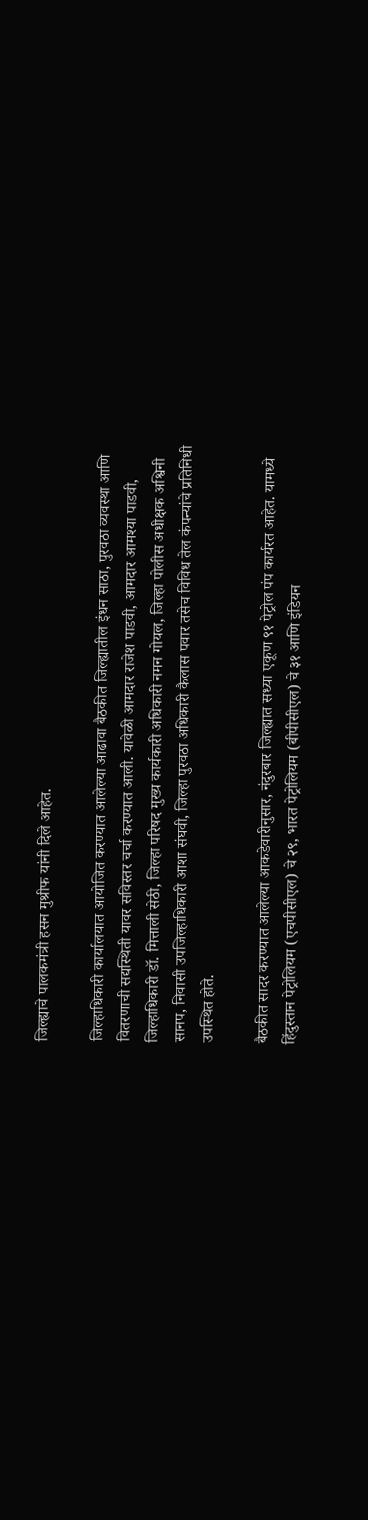जिल्ह्याचे पालकमंत्री हसन मुश्रीफ यांनी दिले आहेत.

जिल्हाधिकारी कार्यालयात आयोजित करण्यात आलेल्या आढावा बैठकीत जिल्ह्यातील इंधन साठा, पुरवठा व्यवस्था आणि वितरणाची सद्यस्थिती यावर सविस्तर चर्चा करण्यात आली. यावेळी आमदार राजेश पाडवी, आमदार आमश्या पाडवी, जिल्हाधिकारी डॉ. मित्ताली सेठी, जिल्हा परिषद मुख्य कार्यकारी अधिकारी नमन गोयल, जिल्हा पोलीस अधीक्षक अश्विनी सानप, निवासी उपजिल्हाधिकारी आशा संघवी, जिल्हा पुरवठा अधिकारी कैलास पवार तसेच विविध तेल कंपन्यांचे प्रतिनिधी उपस्थित होते.

बैठकीत सादर करण्यात आलेल्या आकडेवारीनुसार, नंदुरबार जिल्ह्यात सध्या एकूण ९१ पेट्रोल पंप कार्यरत आहेत. यामध्ये हिंदुस्तान पेट्रोलियम (एचपीसीएल) चे २९, भारत पेट्रोलियम (बीपीसीएल) चे ३१ आणि इंडियन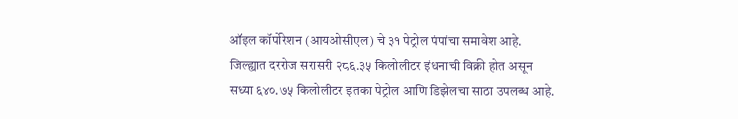ऑइल कॉर्पोरेशन (आयओसीएल) चे ३१ पेट्रोल पंपांचा समावेश आहे. जिल्ह्यात दररोज सरासरी २८६.३५ किलोलीटर इंधनाची विक्री होत असून सध्या ६४०.७५ किलोलीटर इतका पेट्रोल आणि डिझेलचा साठा उपलब्ध आहे.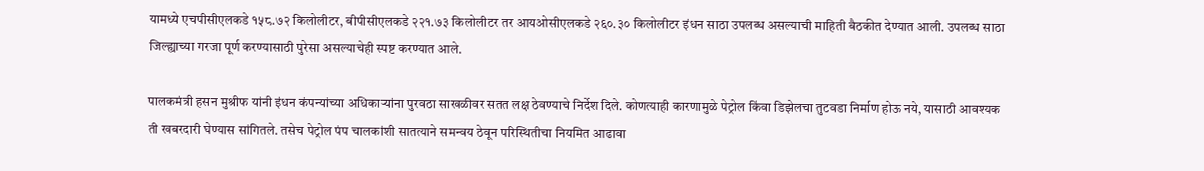यामध्ये एचपीसीएलकडे १५८.७२ किलोलीटर, बीपीसीएलकडे २२१.७३ किलोलीटर तर आयओसीएलकडे २६०.३० किलोलीटर इंधन साठा उपलब्ध असल्याची माहिती बैठकीत देण्यात आली. उपलब्ध साठा जिल्ह्याच्या गरजा पूर्ण करण्यासाठी पुरेसा असल्याचेही स्पष्ट करण्यात आले.

पालकमंत्री हसन मुश्रीफ यांनी इंधन कंपन्यांच्या अधिकाऱ्यांना पुरवठा साखळीवर सतत लक्ष ठेवण्याचे निर्देश दिले. कोणत्याही कारणामुळे पेट्रोल किंवा डिझेलचा तुटवडा निर्माण होऊ नये, यासाठी आवश्यक ती खबरदारी घेण्यास सांगितले. तसेच पेट्रोल पंप चालकांशी सातत्याने समन्वय ठेवून परिस्थितीचा नियमित आढावा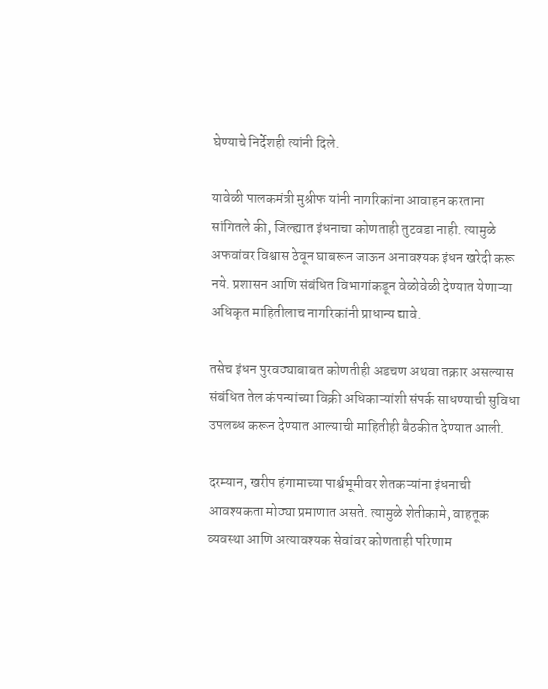घेण्याचे निर्देशही त्यांनी दिले.

यावेळी पालकमंत्री मुश्रीफ यांनी नागरिकांना आवाहन करताना सांगितले की, जिल्ह्यात इंधनाचा कोणताही तुटवडा नाही. त्यामुळे अफवांवर विश्वास ठेवून घाबरून जाऊन अनावश्यक इंधन खरेदी करू नये. प्रशासन आणि संबंधित विभागांकडून वेळोवेळी देण्यात येणाऱ्या अधिकृत माहितीलाच नागरिकांनी प्राधान्य द्यावे.

तसेच इंधन पुरवठ्याबाबत कोणतीही अडचण अथवा तक्रार असल्यास संबंधित तेल कंपन्यांच्या विक्री अधिकाऱ्यांशी संपर्क साधण्याची सुविधा उपलब्ध करून देण्यात आल्याची माहितीही बैठकीत देण्यात आली.

दरम्यान, खरीप हंगामाच्या पार्श्वभूमीवर शेतकऱ्यांना इंधनाची आवश्यकता मोठ्या प्रमाणात असते. त्यामुळे शेतीकामे, वाहतूक व्यवस्था आणि अत्यावश्यक सेवांवर कोणताही परिणाम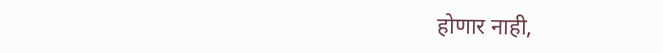होणार नाही,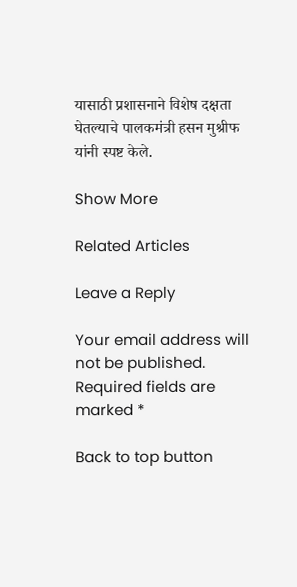यासाठी प्रशासनाने विशेष दक्षता घेतल्याचे पालकमंत्री हसन मुश्रीफ यांनी स्पष्ट केले.

Show More

Related Articles

Leave a Reply

Your email address will not be published. Required fields are marked *

Back to top button